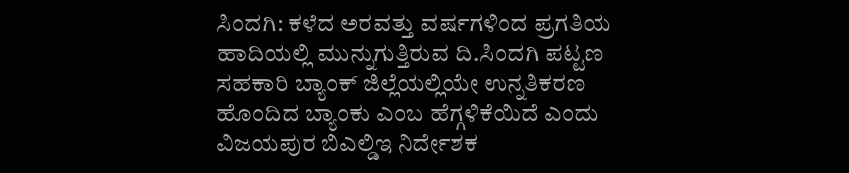ಸಿಂದಗಿ: ಕಳೆದ ಅರವತ್ತು ವರ್ಷಗಳಿಂದ ಪ್ರಗತಿಯ ಹಾದಿಯಲ್ಲಿ ಮುನ್ನುಗುತ್ತಿರುವ ದಿ.ಸಿಂದಗಿ ಪಟ್ಟಣ ಸಹಕಾರಿ ಬ್ಯಾಂಕ್ ಜಿಲ್ಲೆಯಲ್ಲಿಯೇ ಉನ್ನತಿಕರಣ ಹೊಂದಿದ ಬ್ಯಾಂಕು ಎಂಬ ಹೆಗ್ಗಳಿಕೆಯಿದೆ ಎಂದು ವಿಜಯಪುರ ಬಿಎಲ್ಡಿಇ ನಿರ್ದೇಶಕ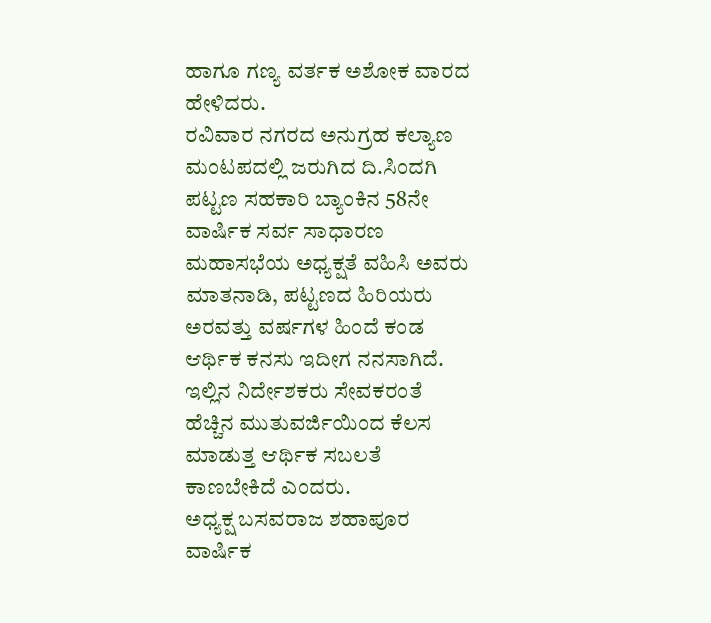ಹಾಗೂ ಗಣ್ಯ ವರ್ತಕ ಅಶೋಕ ವಾರದ ಹೇಳಿದರು.
ರವಿವಾರ ನಗರದ ಅನುಗ್ರಹ ಕಲ್ಯಾಣ ಮಂಟಪದಲ್ಲಿ ಜರುಗಿದ ದಿ.ಸಿಂದಗಿ ಪಟ್ಟಣ ಸಹಕಾರಿ ಬ್ಯಾಂಕಿನ 58ನೇ ವಾರ್ಷಿಕ ಸರ್ವ ಸಾಧಾರಣ ಮಹಾಸಭೆಯ ಅಧ್ಯಕ್ಷತೆ ವಹಿಸಿ ಅವರು ಮಾತನಾಡಿ, ಪಟ್ಟಣದ ಹಿರಿಯರು ಅರವತ್ತು ವರ್ಷಗಳ ಹಿಂದೆ ಕಂಡ ಆರ್ಥಿಕ ಕನಸು ಇದೀಗ ನನಸಾಗಿದೆ. ಇಲ್ಲಿನ ನಿರ್ದೇಶಕರು ಸೇವಕರಂತೆ ಹೆಚ್ಚಿನ ಮುತುವರ್ಜಿಯಿಂದ ಕೆಲಸ ಮಾಡುತ್ತ ಆರ್ಥಿಕ ಸಬಲತೆ ಕಾಣಬೇಕಿದೆ ಎಂದರು.
ಅಧ್ಯಕ್ಷ ಬಸವರಾಜ ಶಹಾಪೂರ ವಾರ್ಷಿಕ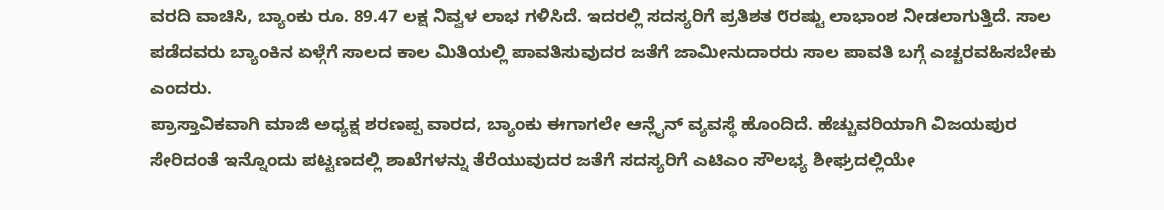ವರದಿ ವಾಚಿಸಿ, ಬ್ಯಾಂಕು ರೂ. 89.47 ಲಕ್ಷ ನಿವ್ವಳ ಲಾಭ ಗಳಿಸಿದೆ. ಇದರಲ್ಲಿ ಸದಸ್ಯರಿಗೆ ಪ್ರತಿಶತ ೮ರಷ್ಟು ಲಾಭಾಂಶ ನೀಡಲಾಗುತ್ತಿದೆ. ಸಾಲ ಪಡೆದವರು ಬ್ಯಾಂಕಿನ ಏಳ್ಗೆಗೆ ಸಾಲದ ಕಾಲ ಮಿತಿಯಲ್ಲಿ ಪಾವತಿಸುವುದರ ಜತೆಗೆ ಜಾಮೀನುದಾರರು ಸಾಲ ಪಾವತಿ ಬಗ್ಗೆ ಎಚ್ಚರವಹಿಸಬೇಕು ಎಂದರು.
ಪ್ರಾಸ್ತಾವಿಕವಾಗಿ ಮಾಜಿ ಅಧ್ಯಕ್ಷ ಶರಣಪ್ಪ ವಾರದ, ಬ್ಯಾಂಕು ಈಗಾಗಲೇ ಆನ್ಲೈನ್ ವ್ಯವಸ್ಥೆ ಹೊಂದಿದೆ. ಹೆಚ್ಚುವರಿಯಾಗಿ ವಿಜಯಪುರ ಸೇರಿದಂತೆ ಇನ್ನೊಂದು ಪಟ್ಟಣದಲ್ಲಿ ಶಾಖೆಗಳನ್ನು ತೆರೆಯುವುದರ ಜತೆಗೆ ಸದಸ್ಯರಿಗೆ ಎಟಿಎಂ ಸೌಲಭ್ಯ ಶೀಘ್ರದಲ್ಲಿಯೇ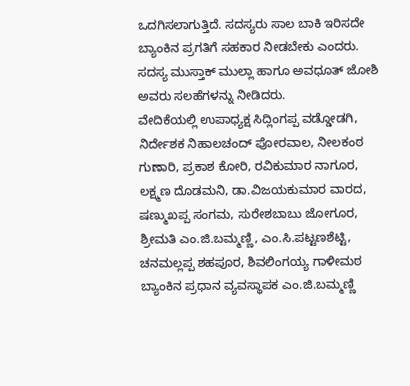ಒದಗಿಸಲಾಗುತ್ತಿದೆ. ಸದಸ್ಯರು ಸಾಲ ಬಾಕಿ ಇರಿಸದೇ ಬ್ಯಾಂಕಿನ ಪ್ರಗತಿಗೆ ಸಹಕಾರ ನೀಡಬೇಕು ಎಂದರು. ಸದಸ್ಯ ಮುಸ್ತಾಕ್ ಮುಲ್ಲಾ ಹಾಗೂ ಅವಧೂತ್ ಜೋಶಿ ಅವರು ಸಲಹೆಗಳನ್ನು ನೀಡಿದರು.
ವೇದಿಕೆಯಲ್ಲಿ ಉಪಾಧ್ಯಕ್ಷ ಸಿದ್ಲಿಂಗಪ್ಪ ವಡ್ಡೋಡಗಿ, ನಿರ್ದೇಶಕ ನಿಹಾಲಚಂದ್ ಪೋರವಾಲ, ನೀಲಕಂಠ ಗುಣಾರಿ, ಪ್ರಕಾಶ ಕೋರಿ, ರವಿಕುಮಾರ ನಾಗೂರ, ಲಕ್ಷ್ಮಣ ದೊಡಮನಿ, ಡಾ.ವಿಜಯಕುಮಾರ ವಾರದ, ಷಣ್ಮುಖಪ್ಪ ಸಂಗಮ, ಸುರೇಶಬಾಬು ಜೋಗೂರ, ಶ್ರೀಮತಿ ಎಂ.ಜಿ.ಬಮ್ಮಣ್ಣಿ, ಎಂ.ಸಿ.ಪಟ್ಟಣಶೆಟ್ಟಿ, ಚನಮಲ್ಲಪ್ಪ ಶಹಪೂರ, ಶಿವಲಿಂಗಯ್ಯ ಗಾಳೀಮಠ ಬ್ಯಾಂಕಿನ ಪ್ರಧಾನ ವ್ಯವಸ್ಥಾಪಕ ಎಂ.ಜಿ.ಬಮ್ಮಣ್ಣಿ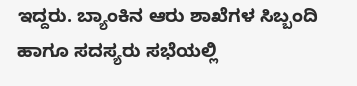ಇದ್ದರು. ಬ್ಯಾಂಕಿನ ಆರು ಶಾಖೆಗಳ ಸಿಬ್ಬಂದಿ ಹಾಗೂ ಸದಸ್ಯರು ಸಭೆಯಲ್ಲಿ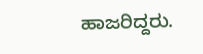ಹಾಜರಿದ್ದರು.